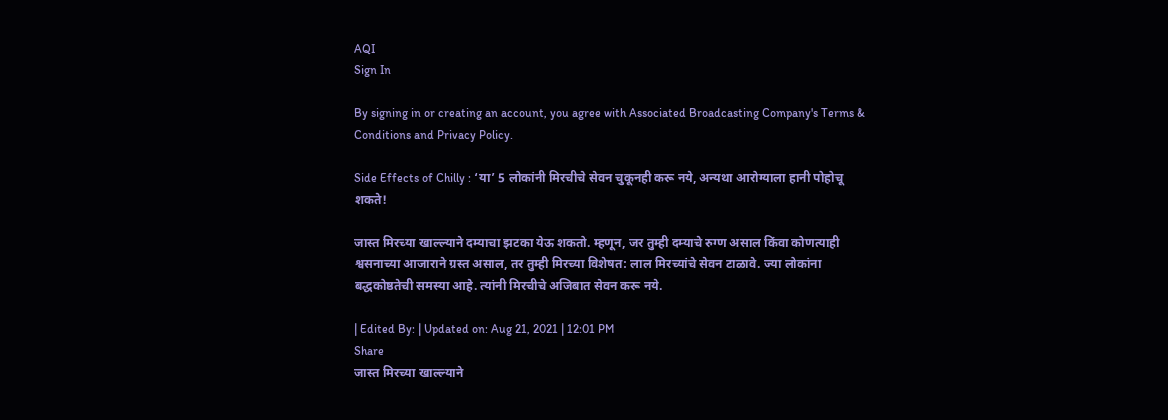AQI
Sign In

By signing in or creating an account, you agree with Associated Broadcasting Company's Terms & Conditions and Privacy Policy.

Side Effects of Chilly : ‘या’ 5 लोकांनी मिरचीचे सेवन चुकूनही करू नये, अन्यथा आरोग्याला हानी पोहोचू शकते!

जास्त मिरच्या खाल्ल्याने दम्याचा झटका येऊ शकतो. म्हणून, जर तुम्ही दम्याचे रुग्ण असाल किंवा कोणत्याही श्वसनाच्या आजाराने ग्रस्त असाल, तर तुम्ही मिरच्या विशेषत: लाल मिरच्यांचे सेवन टाळावे. ज्या लोकांना बद्धकोष्ठतेची समस्या आहे. त्यांनी मिरचीचे अजिबात सेवन करू नये.

| Edited By: | Updated on: Aug 21, 2021 | 12:01 PM
Share
जास्त मिरच्या खाल्ल्याने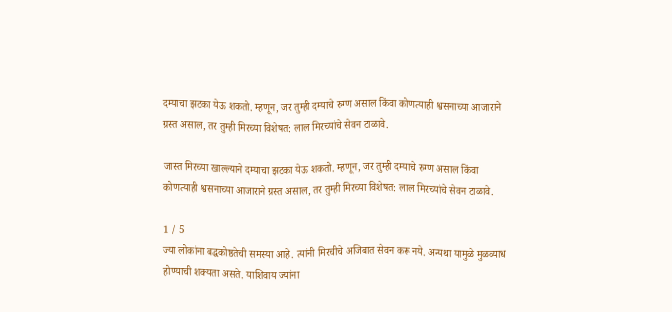दम्याचा झटका येऊ शकतो. म्हणून, जर तुम्ही दम्याचे रुग्ण असाल किंवा कोणत्याही श्वसनाच्या आजाराने ग्रस्त असाल, तर तुम्ही मिरच्या विशेषत: लाल मिरच्यांचे सेवन टाळावे.

जास्त मिरच्या खाल्ल्याने दम्याचा झटका येऊ शकतो. म्हणून, जर तुम्ही दम्याचे रुग्ण असाल किंवा कोणत्याही श्वसनाच्या आजाराने ग्रस्त असाल, तर तुम्ही मिरच्या विशेषत: लाल मिरच्यांचे सेवन टाळावे.

1 / 5
ज्या लोकांना बद्धकोष्ठतेची समस्या आहे. त्यांनी मिरचीचे अजिबात सेवन करू नये. अन्यथा यामुळे मुळव्याध होण्याची शक्यता असते. याशिवाय ज्यांना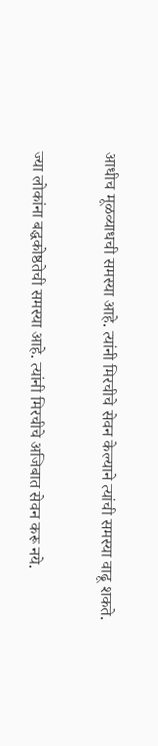आधीच मूळव्याधची समस्या आहे. त्यांनी मिरचीचे सेवन केल्याने त्यांची समस्या वाढू शकते.

ज्या लोकांना बद्धकोष्ठतेची समस्या आहे. त्यांनी मिरचीचे अजिबात सेवन करू नये.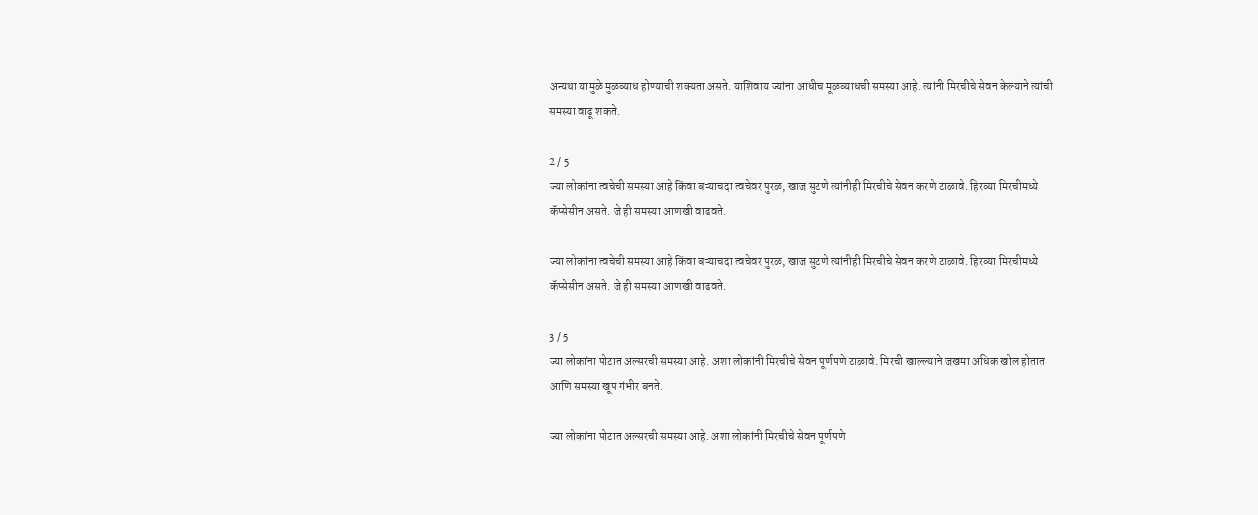अन्यथा यामुळे मुळव्याध होण्याची शक्यता असते. याशिवाय ज्यांना आधीच मूळव्याधची समस्या आहे. त्यांनी मिरचीचे सेवन केल्याने त्यांची समस्या वाढू शकते.

2 / 5
ज्या लोकांना त्वचेची समस्या आहे किंवा बऱ्याचदा त्वचेवर पुरळ, खाज सुटणे त्यांनीही मिरचीचे सेवन करणे टाळावे. हिरव्या मिरचीमध्ये कॅप्सेसीन असते. जे ही समस्या आणखी वाढवते.

ज्या लोकांना त्वचेची समस्या आहे किंवा बऱ्याचदा त्वचेवर पुरळ, खाज सुटणे त्यांनीही मिरचीचे सेवन करणे टाळावे. हिरव्या मिरचीमध्ये कॅप्सेसीन असते. जे ही समस्या आणखी वाढवते.

3 / 5
ज्या लोकांना पोटात अल्सरची समस्या आहे. अशा लोकांनी मिरचीचे सेवन पूर्णपणे टाळावे. मिरची खाल्ल्याने जखमा अधिक खोल होतात आणि समस्या खूप गंभीर बनते.

ज्या लोकांना पोटात अल्सरची समस्या आहे. अशा लोकांनी मिरचीचे सेवन पूर्णपणे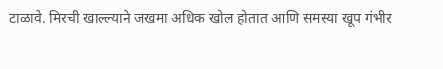टाळावे. मिरची खाल्ल्याने जखमा अधिक खोल होतात आणि समस्या खूप गंभीर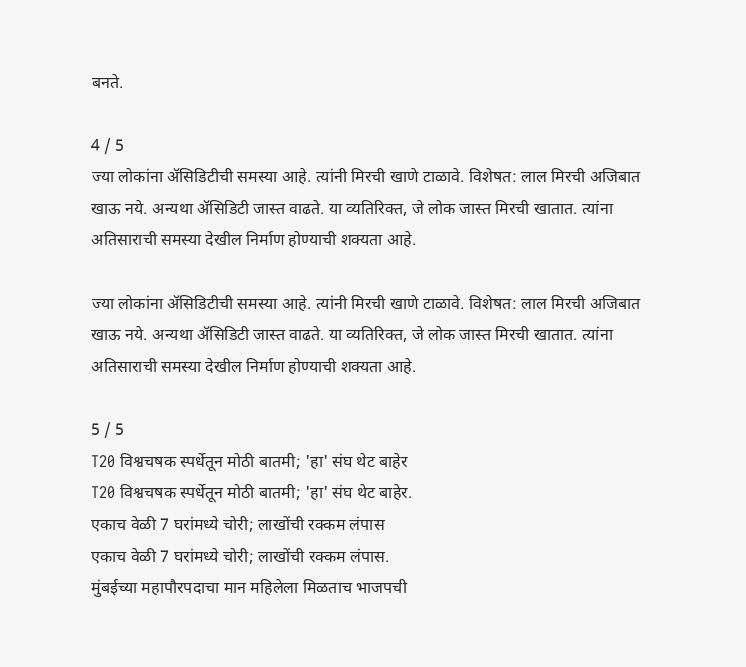बनते.

4 / 5
ज्या लोकांना ॲसिडिटीची समस्या आहे. त्यांनी मिरची खाणे टाळावे. विशेषत: लाल मिरची अजिबात खाऊ नये. अन्यथा ॲसिडिटी जास्त वाढते. या व्यतिरिक्त, जे लोक जास्त मिरची खातात. त्यांना अतिसाराची समस्या देखील निर्माण होण्याची शक्यता आहे.

ज्या लोकांना ॲसिडिटीची समस्या आहे. त्यांनी मिरची खाणे टाळावे. विशेषत: लाल मिरची अजिबात खाऊ नये. अन्यथा ॲसिडिटी जास्त वाढते. या व्यतिरिक्त, जे लोक जास्त मिरची खातात. त्यांना अतिसाराची समस्या देखील निर्माण होण्याची शक्यता आहे.

5 / 5
T20 विश्वचषक स्पर्धेतून मोठी बातमी; 'हा' संघ थेट बाहेर
T20 विश्वचषक स्पर्धेतून मोठी बातमी; 'हा' संघ थेट बाहेर.
एकाच वेळी 7 घरांमध्ये चोरी; लाखोंची रक्कम लंपास
एकाच वेळी 7 घरांमध्ये चोरी; लाखोंची रक्कम लंपास.
मुंबईच्या महापौरपदाचा मान महिलेला मिळताच भाजपची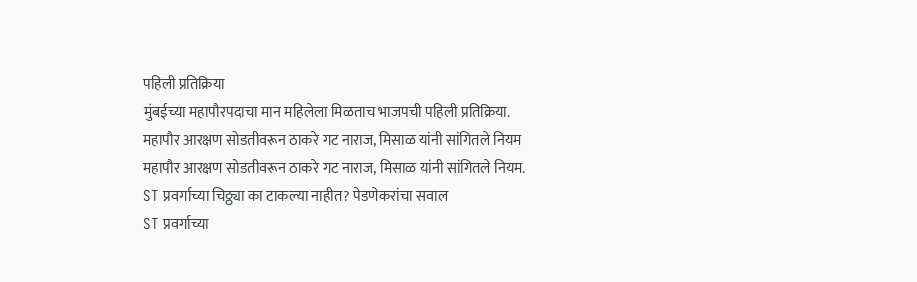पहिली प्रतिक्रिया
मुंबईच्या महापौरपदाचा मान महिलेला मिळताच भाजपची पहिली प्रतिक्रिया.
महापौर आरक्षण सोडतीवरून ठाकरे गट नाराज, मिसाळ यांनी सांगितले नियम
महापौर आरक्षण सोडतीवरून ठाकरे गट नाराज, मिसाळ यांनी सांगितले नियम.
ST प्रवर्गाच्या चिठ्ठ्या का टाकल्या नाहीत? पेडणेकरांचा सवाल
ST प्रवर्गाच्या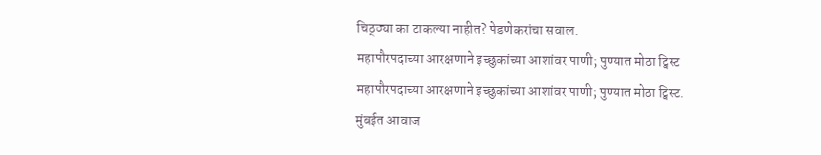चिठ्ठ्या का टाकल्या नाहीत? पेडणेकरांचा सवाल.
महापौरपदाच्या आरक्षणाने इच्छुकांच्या आशांवर पाणी; पुण्यात मोठा ट्विस्ट
महापौरपदाच्या आरक्षणाने इच्छुकांच्या आशांवर पाणी; पुण्यात मोठा ट्विस्ट.
मुंबईत आवाज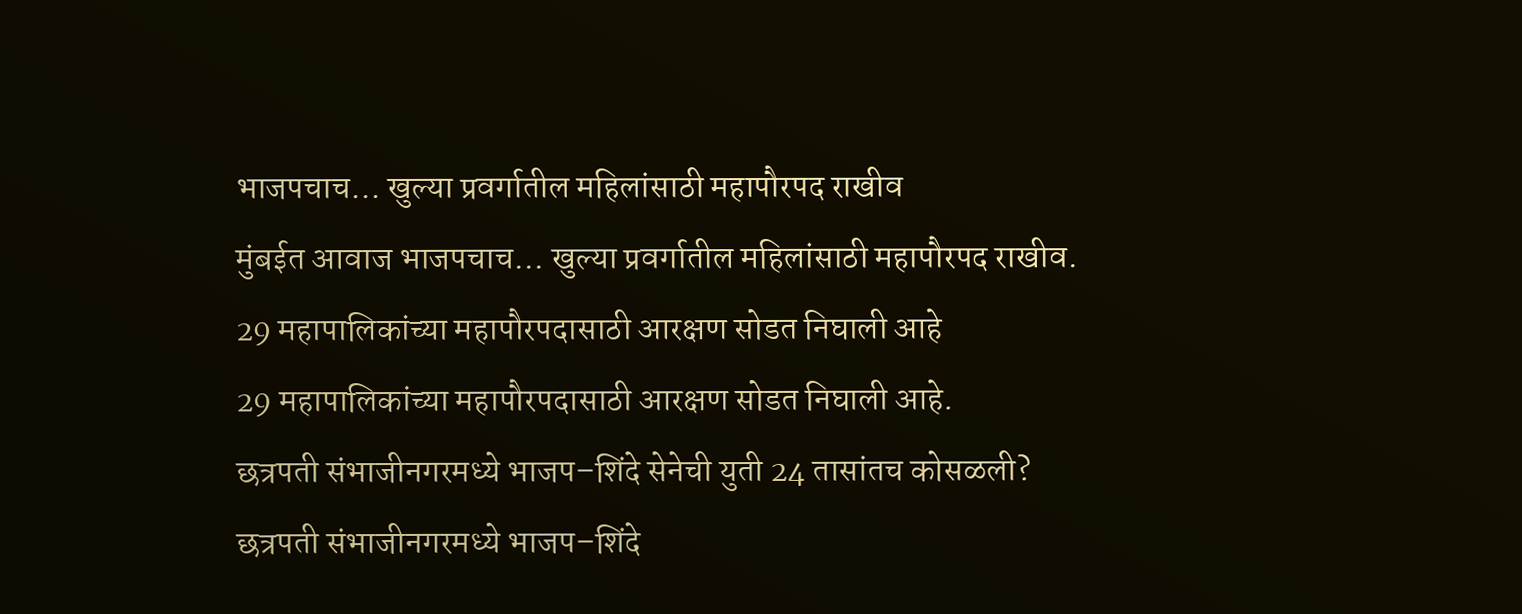भाजपचाच... खुल्या प्रवर्गातील महिलांसाठी महापौरपद राखीव
मुंबईत आवाज भाजपचाच... खुल्या प्रवर्गातील महिलांसाठी महापौरपद राखीव.
29 महापालिकांच्या महापौरपदासाठी आरक्षण सोडत निघाली आहे
29 महापालिकांच्या महापौरपदासाठी आरक्षण सोडत निघाली आहे.
छत्रपती संभाजीनगरमध्ये भाजप–शिंदे सेनेची युती 24 तासांतच कोसळली?
छत्रपती संभाजीनगरमध्ये भाजप–शिंदे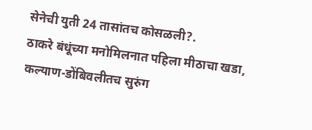सेनेची युती 24 तासांतच कोसळली?.
ठाकरे बंधूंच्या मनोमिलनात पहिला मीठाचा खडा, कल्याण-डोंबिवलीतच सुरुंग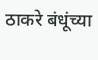ठाकरे बंधूंच्या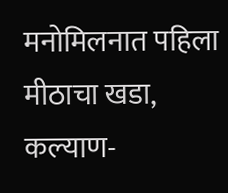मनोमिलनात पहिला मीठाचा खडा, कल्याण-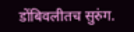डोंबिवलीतच सुरुंग.